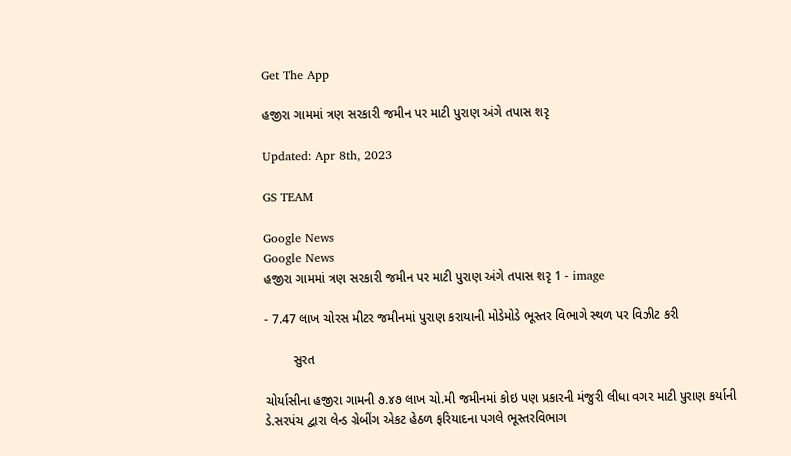Get The App

હજીરા ગામમાં ત્રણ સરકારી જમીન પર માટી પુરાણ અંગે તપાસ શરૃ

Updated: Apr 8th, 2023

GS TEAM

Google News
Google News
હજીરા ગામમાં ત્રણ સરકારી જમીન પર માટી પુરાણ અંગે તપાસ શરૃ 1 - image

- 7.47 લાખ ચોરસ મીટર જમીનમાં પુરાણ કરાયાની મોડેમોડે ભૂસ્તર વિભાગે સ્થળ પર વિઝીટ કરી

        સુરત

ચોર્યાસીના હજીરા ગામની ૭.૪૭ લાખ ચો.મી જમીનમાં કોઇ પણ પ્રકારની મંજુરી લીધા વગર માટી પુરાણ કર્યાની ડે.સરપંચ દ્વારા લેન્ડ ગ્રેબીંગ એકટ હેઠળ ફરિયાદના પગલે ભૂસ્તરવિભાગ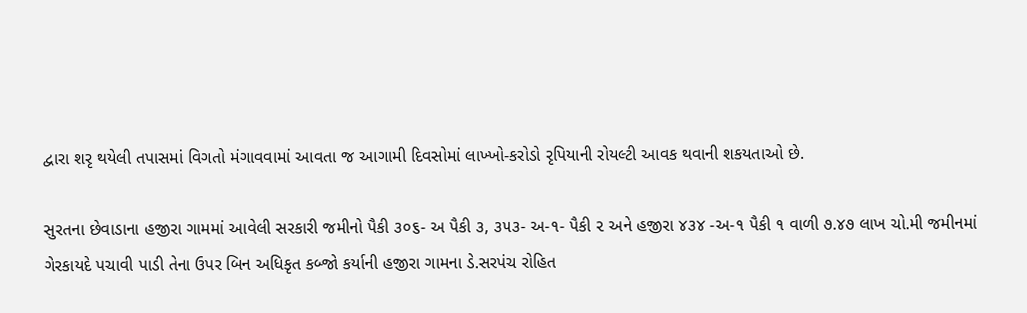દ્વારા શરૃ થયેલી તપાસમાં વિગતો મંગાવવામાં આવતા જ આગામી દિવસોમાં લાખ્ખો-કરોડો રૃપિયાની રોયલ્ટી આવક થવાની શકયતાઓ છે.

સુરતના છેવાડાના હજીરા ગામમાં આવેલી સરકારી જમીનો પૈકી ૩૦૬- અ પૈકી ૩, ૩૫૩- અ-૧- પૈકી ૨ અને હજીરા ૪૩૪ -અ-૧ પૈકી ૧ વાળી ૭.૪૭ લાખ ચો.મી જમીનમાં ગેરકાયદે પચાવી પાડી તેના ઉપર બિન અધિકૃત કબ્જો કર્યાની હજીરા ગામના ડે.સરપંચ રોહિત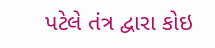પટેલે તંત્ર દ્વારા કોઇ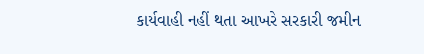કાર્યવાહી નહીં થતા આખરે સરકારી જમીન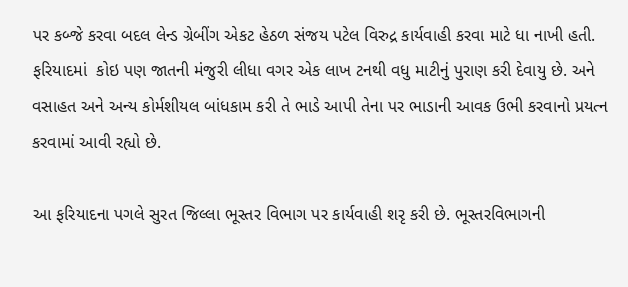પર કબ્જે કરવા બદલ લેન્ડ ગ્રેબીંગ એકટ હેઠળ સંજય પટેલ વિરુદ્ર કાર્યવાહી કરવા માટે ધા નાખી હતી. ફરિયાદમાં  કોઇ પણ જાતની મંજુરી લીધા વગર એક લાખ ટનથી વધુ માટીનું પુરાણ કરી દેવાયુ છે. અને વસાહત અને અન્ય કોર્મશીયલ બાંધકામ કરી તે ભાડે આપી તેના પર ભાડાની આવક ઉભી કરવાનો પ્રયત્ન કરવામાં આવી રહ્યો છે.

આ ફરિયાદના પગલે સુરત જિલ્લા ભૂસ્તર વિભાગ પર કાર્યવાહી શરૃ કરી છે. ભૂસ્તરવિભાગની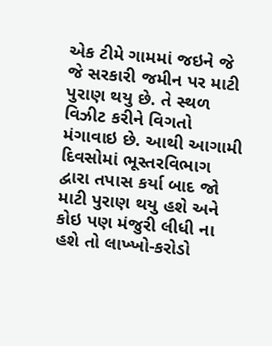એક ટીમે ગામમાં જઇને જે જે સરકારી જમીન પર માટી પુરાણ થયુ છે. તે સ્થળ વિઝીટ કરીને વિગતો મંગાવાઇ છે. આથી આગામી દિવસોમાં ભૂસ્તરવિભાગ દ્વારા તપાસ કર્યા બાદ જો માટી પુરાણ થયુ હશે અને કોઇ પણ મંજુરી લીધી ના હશે તો લાખ્ખો-કરોડો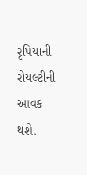રૃપિયાની રોયલ્ટીની આવક થશે.